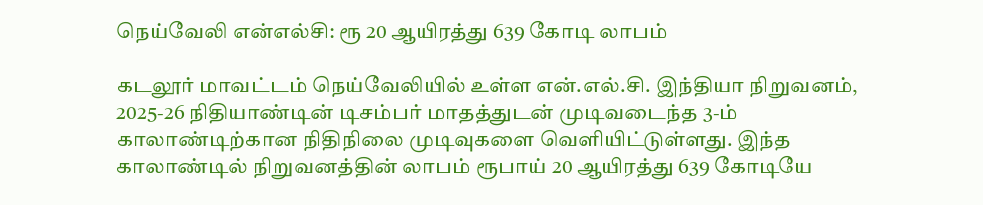நெய்வேலி என்எல்சி: ரூ 20 ஆயிரத்து 639 கோடி லாபம்

கடலூர் மாவட்டம் நெய்வேலியில் உள்ள என்.எல்.சி. இந்தியா நிறுவனம், 2025-26 நிதியாண்டின் டிசம்பர் மாதத்துடன் முடிவடைந்த 3-ம் காலாண்டிற்கான நிதிநிலை முடிவுகளை வெளியிட்டுள்ளது. இந்த காலாண்டில் நிறுவனத்தின் லாபம் ரூபாய் 20 ஆயிரத்து 639 கோடியே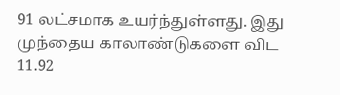91 லட்சமாக உயர்ந்துள்ளது. இது முந்தைய காலாண்டுகளை விட 11.92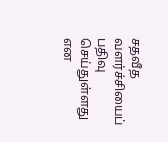சதவீத வளர்ச்சியைப் பதிவு செய்துள்ளது என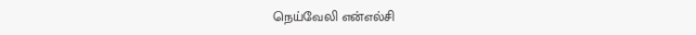நெய்வேலி என்எல்சி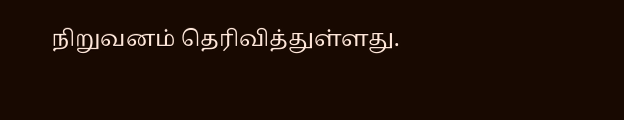நிறுவனம் தெரிவித்துள்ளது.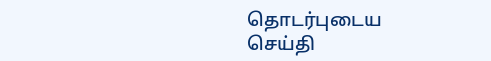தொடர்புடைய செய்தி